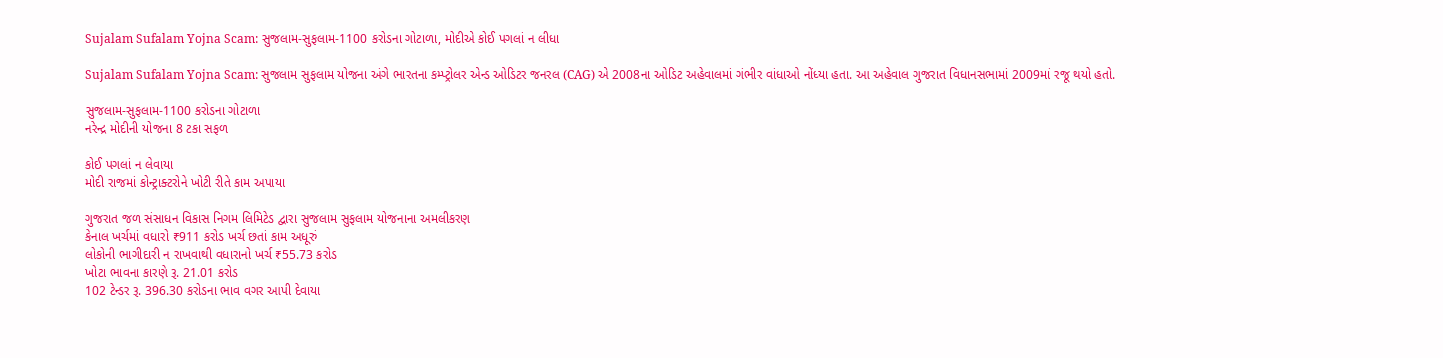Sujalam Sufalam Yojna Scam: સુજલામ-સુફલામ-1100 કરોડના ગોટાળા, મોદીએ કોઈ પગલાં ન લીધા

Sujalam Sufalam Yojna Scam: સુજલામ સુફલામ યોજના અંગે ભારતના કમ્પ્ટ્રોલર એન્ડ ઓડિટર જનરલ (CAG) એ 2008ના ઓડિટ અહેવાલમાં ગંભીર વાંધાઓ નોંધ્યા હતા. આ અહેવાલ ગુજરાત વિધાનસભામાં 2009માં રજૂ થયો હતો.

સુજલામ-સુફલામ-1100 કરોડના ગોટાળા
નરેન્દ્ર મોદીની યોજના 8 ટકા સફળ

કોઈ પગલાં ન લેવાયા
મોદી રાજમાં કોન્ટ્રાક્ટરોને ખોટી રીતે કામ અપાયા

ગુજરાત જળ સંસાધન વિકાસ નિગમ લિમિટેડ દ્વારા સુજલામ સુફલામ યોજનાના અમલીકરણ
કેનાલ ખર્ચમાં વધારો ₹911 કરોડ ખર્ચ છતાં કામ અધૂરું
લોકોની ભાગીદારી ન રાખવાથી વધારાનો ખર્ચ ₹55.73 કરોડ
ખોટા ભાવના કારણે રૂ. 21.01 કરોડ
102 ટેન્ડર રૂ. 396.30 કરોડના ભાવ વગર આપી દેવાયા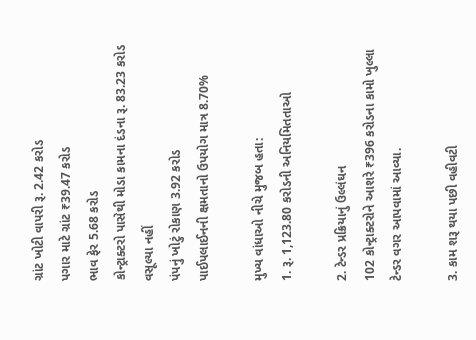ગ્રાંટ ખોટી વાપરી રૂ. 2.42 કરોડ
પગાર માટે ગ્રાંટ ₹39.47 કરોડ
ભાવ ફેર 5.68 કરોડ
કોન્ટ્રાક્ટરો પાસેથી મોડા કામના દંડના રૂ. 83.23 કરોડ વસૂલ્યા નહીં
પંપનું ખોટું રોકાણ 3.92 કરોડ
પાઈપલાઈનની ક્ષમતાનો ઉપયોગ માત્ર 8.70%

મુખ્ય વાંધાઓ નીચે મુજબ હતા:
1. રૂ. 1,123.80 કરોડની અનિયમિતતાઓ

2. ટેન્ડર પ્રક્રિયાનું ઉલ્લંઘન
102 કોન્ટ્રાક્ટરોને આશરે ₹396 કરોડના કામો ખુલ્લા ટેન્ડર વગર આપવામાં આવ્યા.

3. કામ શરૂ થયા પછી વહીવટી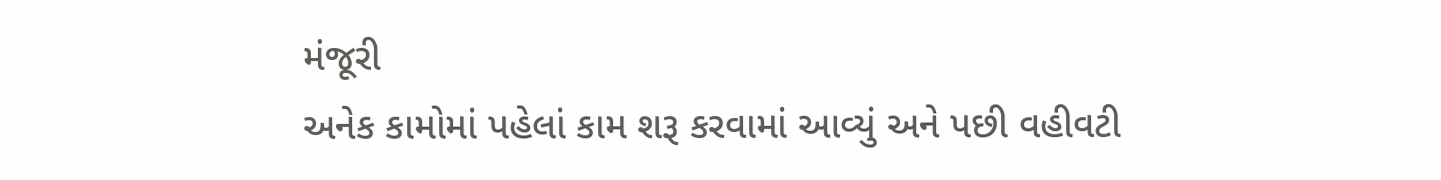મંજૂરી
અનેક કામોમાં પહેલાં કામ શરૂ કરવામાં આવ્યું અને પછી વહીવટી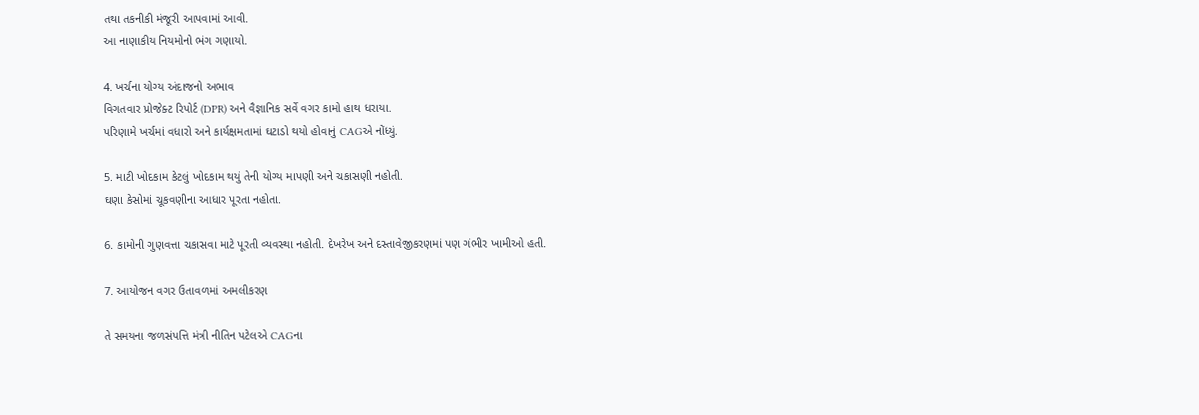તથા તકનીકી મંજૂરી આપવામાં આવી.
આ નાણાકીય નિયમોનો ભંગ ગણાયો.

4. ખર્ચના યોગ્ય અંદાજનો અભાવ
વિગતવાર પ્રોજેક્ટ રિપોર્ટ (DPR) અને વૈજ્ઞાનિક સર્વે વગર કામો હાથ ધરાયા.
પરિણામે ખર્ચમાં વધારો અને કાર્યક્ષમતામાં ઘટાડો થયો હોવાનું CAGએ નોંધ્યું.

5. માટી ખોદકામ કેટલું ખોદકામ થયું તેની યોગ્ય માપણી અને ચકાસણી નહોતી.
ઘણા કેસોમાં ચૂકવણીના આધાર પૂરતા નહોતા.

6. કામોની ગુણવત્તા ચકાસવા માટે પૂરતી વ્યવસ્થા નહોતી. દેખરેખ અને દસ્તાવેજીકરણમાં પણ ગંભીર ખામીઓ હતી.

7. આયોજન વગર ઉતાવળમાં અમલીકરણ

તે સમયના જળસંપત્તિ મંત્રી નીતિન પટેલએ CAGના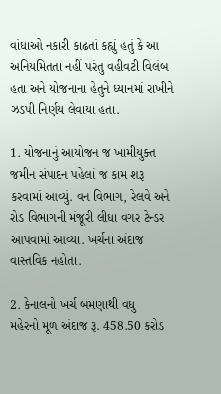વાંધાઓ નકારી કાઢતાં કહ્યું હતું કે આ અનિયમિતતા નહીં પરંતુ વહીવટી વિલંબ હતા અને યોજનાના હેતુને ધ્યાનમાં રાખીને ઝડપી નિર્ણય લેવાયા હતા.

1. યોજનાનું આયોજન જ ખામીયુક્ત
જમીન સંપાદન પહેલાં જ કામ શરૂ કરવામાં આવ્યું. વન વિભાગ, રેલવે અને રોડ વિભાગની મંજૂરી લીધા વગર ટેન્ડર આપવામાં આવ્યા. ખર્ચના અંદાજ વાસ્તવિક નહોતા.

2. કેનાલનો ખર્ચ બમણાથી વધુ
મહેરનો મૂળ અંદાજ રૂ. 458.50 કરોડ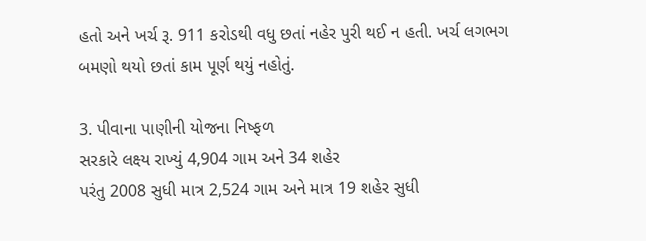હતો અને ખર્ચ રૂ. 911 કરોડથી વધુ છતાં નહેર પુરી થઈ ન હતી. ખર્ચ લગભગ બમણો થયો છતાં કામ પૂર્ણ થયું નહોતું.

3. પીવાના પાણીની યોજના નિષ્ફળ
સરકારે લક્ષ્ય રાખ્યું 4,904 ગામ અને 34 શહેર
પરંતુ 2008 સુધી માત્ર 2,524 ગામ અને માત્ર 19 શહેર સુધી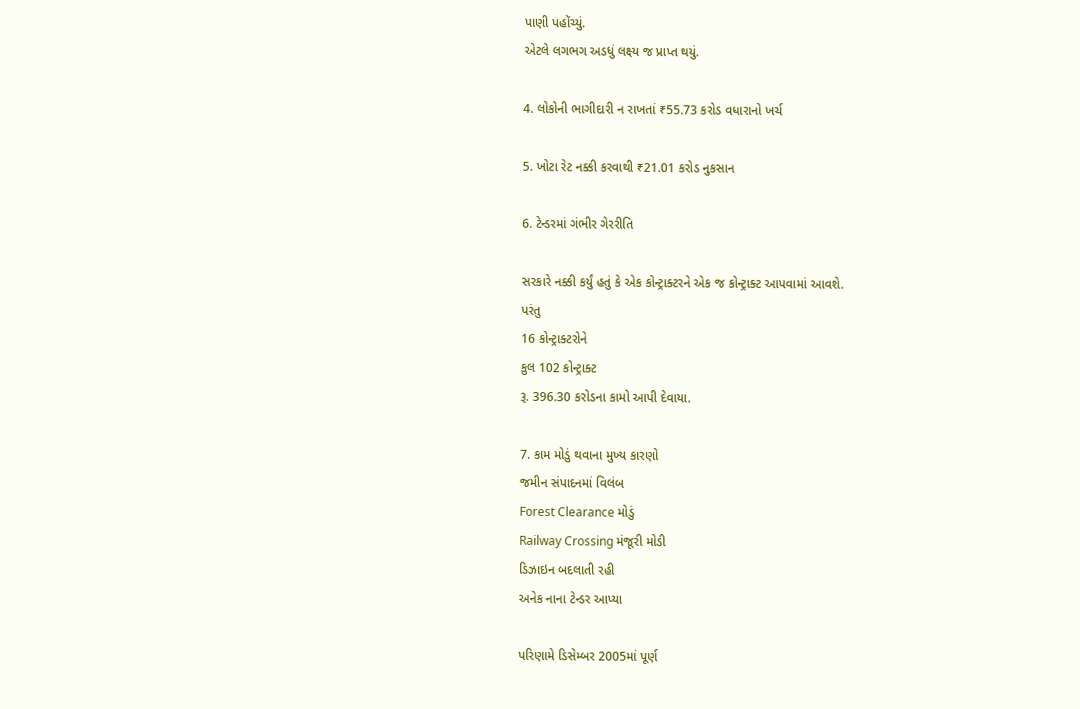પાણી પહોંચ્યું.
એટલે લગભગ અડધું લક્ષ્ય જ પ્રાપ્ત થયું.

4. લોકોની ભાગીદારી ન રાખતાં ₹55.73 કરોડ વધારાનો ખર્ચ

5. ખોટા રેટ નક્કી કરવાથી ₹21.01 કરોડ નુકસાન

6. ટેન્ડરમાં ગંભીર ગેરરીતિ

સરકારે નક્કી કર્યું હતું કે એક કોન્ટ્રાક્ટરને એક જ કોન્ટ્રાક્ટ આપવામાં આવશે.
પરંતુ
16 કોન્ટ્રાક્ટરોને
કુલ 102 કોન્ટ્રાક્ટ
રૂ. 396.30 કરોડના કામો આપી દેવાયા.

7. કામ મોડું થવાના મુખ્ય કારણો
જમીન સંપાદનમાં વિલંબ
Forest Clearance મોડું
Railway Crossing મંજૂરી મોડી
ડિઝાઇન બદલાતી રહી
અનેક નાના ટેન્ડર આપ્યા

પરિણામે ડિસેમ્બર 2005માં પૂર્ણ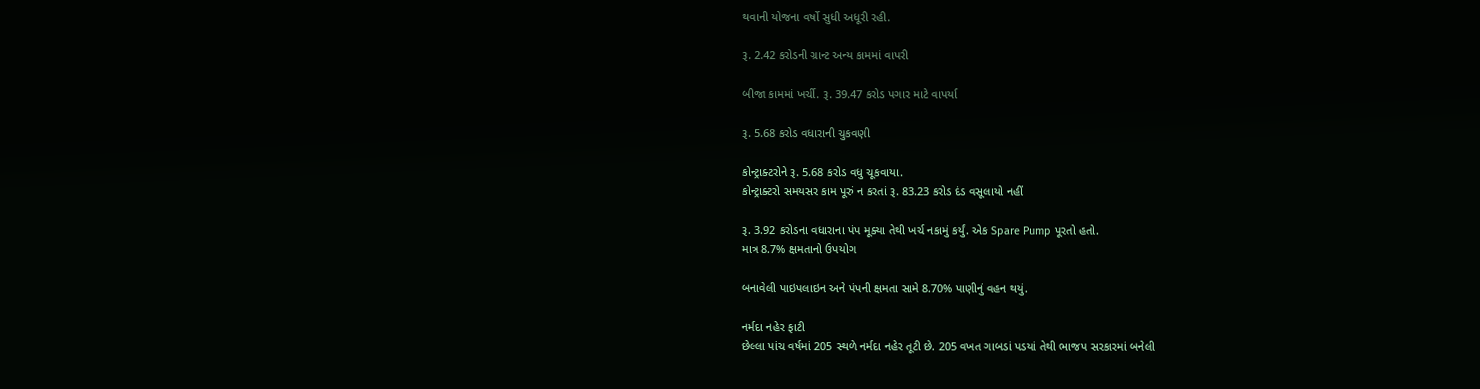થવાની યોજના વર્ષો સુધી અધૂરી રહી.

રૂ. 2.42 કરોડની ગ્રાન્ટ અન્ય કામમાં વાપરી

બીજા કામમાં ખર્ચી. રૂ. 39.47 કરોડ પગાર માટે વાપર્યા

રૂ. 5.68 કરોડ વધારાની ચુકવણી

કોન્ટ્રાક્ટરોને રૂ. 5.68 કરોડ વધુ ચૂકવાયા.
કોન્ટ્રાક્ટરો સમયસર કામ પૂરું ન કરતાં રૂ. 83.23 કરોડ દંડ વસૂલાયો નહીં

રૂ. 3.92 કરોડના વધારાના પંપ મૂક્યા તેથી ખર્ચ નકામું કર્યું. એક Spare Pump પૂરતો હતો.
માત્ર 8.7% ક્ષમતાનો ઉપયોગ

બનાવેલી પાઇપલાઇન અને પંપની ક્ષમતા સામે 8.70% પાણીનું વહન થયું.

નર્મદા નહેર ફાટી
છેલ્લા પાંચ વર્ષમાં 205 સ્થળે નર્મદા નહેર તૂટી છે. 205 વખત ગાબડાં પડયાં તેથી ભાજપ સરકારમાં બનેલી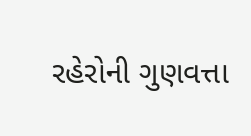રહેરોની ગુણવત્તા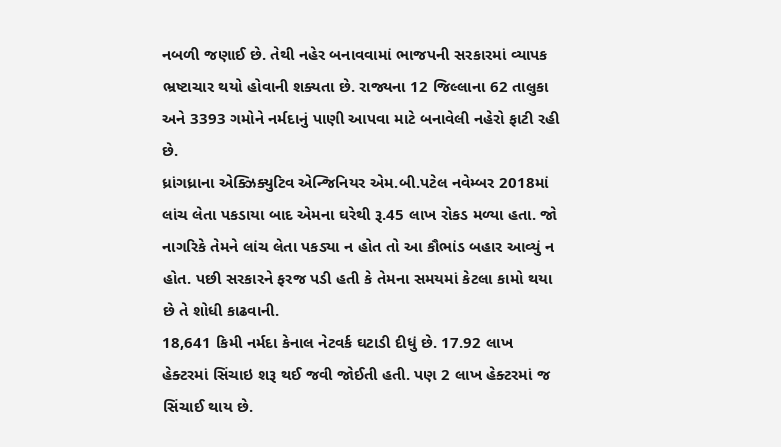નબળી જણાઈ છે. તેથી નહેર બનાવવામાં ભાજપની સરકારમાં વ્યાપક ભ્રષ્ટાચાર થયો હોવાની શક્યતા છે. રાજ્યના 12 જિલ્લાના 62 તાલુકા અને 3393 ગમોને નર્મદાનું પાણી આપવા માટે બનાવેલી નહેરો ફાટી રહી છે.
ધ્રાંગધ્રાના એક્ઝિક્યુટિવ એન્જિનિયર એમ.બી.પટેલ નવેમ્બર 2018માં લાંચ લેતા પકડાયા બાદ એમના ઘરેથી રૂ.45 લાખ રોકડ મળ્યા હતા. જો નાગરિકે તેમને લાંચ લેતા પકડ્યા ન હોત તો આ કૌભાંડ બહાર આવ્યું ન હોત. પછી સરકારને ફરજ પડી હતી કે તેમના સમયમાં કેટલા કામો થયા છે તે શોધી કાઢવાની.
18,641 કિમી નર્મદા કેનાલ નેટવર્ક ઘટાડી દીધું છે. 17.92 લાખ હેક્ટરમાં સિંચાઇ શરૂ થઈ જવી જોઈતી હતી. પણ 2 લાખ હેક્ટરમાં જ સિંચાઈ થાય છે.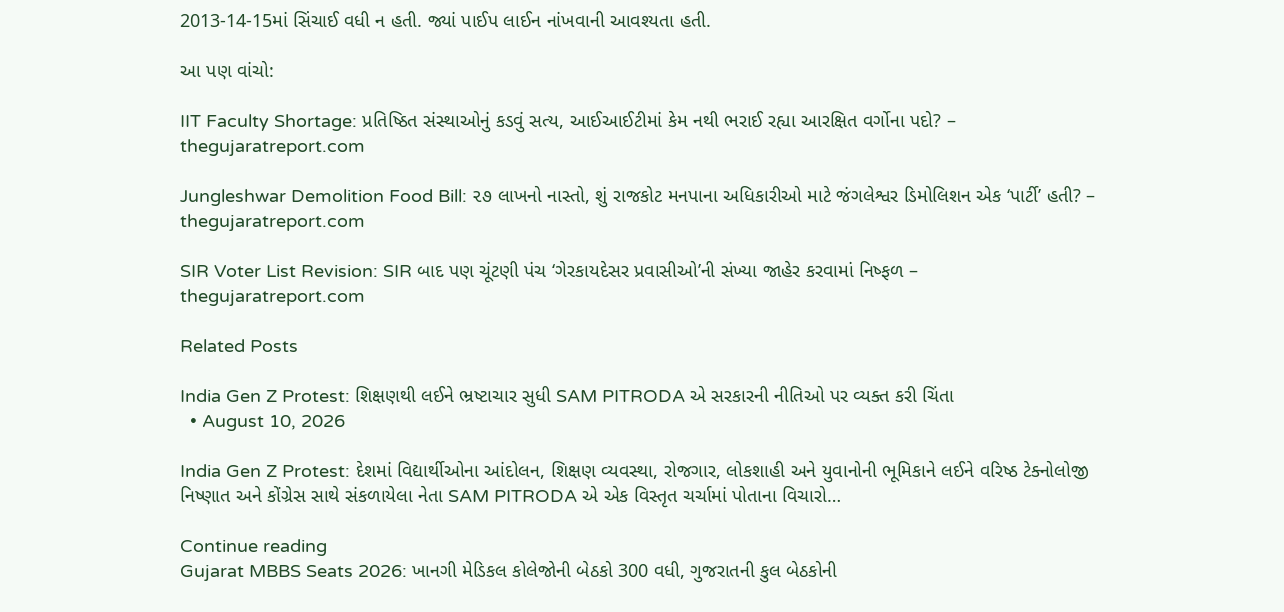2013-14-15માં સિંચાઈ વધી ન હતી. જ્યાં પાઈપ લાઈન નાંખવાની આવશ્યતા હતી.

આ પણ વાંચો:

IIT Faculty Shortage: પ્રતિષ્ઠિત સંસ્થાઓનું કડવું સત્ય, આઈઆઈટીમાં કેમ નથી ભરાઈ રહ્યા આરક્ષિત વર્ગોના પદો? – thegujaratreport.com

Jungleshwar Demolition Food Bill: ૨૭ લાખનો નાસ્તો, શું રાજકોટ મનપાના અધિકારીઓ માટે જંગલેશ્વર ડિમોલિશન એક ‘પાર્ટી’ હતી? – thegujaratreport.com

SIR Voter List Revision: SIR બાદ પણ ચૂંટણી પંચ ‘ગેરકાયદેસર પ્રવાસીઓ’ની સંખ્યા જાહેર કરવામાં નિષ્ફળ – thegujaratreport.com

Related Posts

India Gen Z Protest: શિક્ષણથી લઈને ભ્રષ્ટાચાર સુધી SAM PITRODA એ સરકારની નીતિઓ પર વ્યક્ત કરી ચિંતા
  • August 10, 2026

India Gen Z Protest: દેશમાં વિદ્યાર્થીઓના આંદોલન, શિક્ષણ વ્યવસ્થા, રોજગાર, લોકશાહી અને યુવાનોની ભૂમિકાને લઈને વરિષ્ઠ ટેક્નોલોજી નિષ્ણાત અને કોંગ્રેસ સાથે સંકળાયેલા નેતા SAM PITRODA એ એક વિસ્તૃત ચર્ચામાં પોતાના વિચારો…

Continue reading
Gujarat MBBS Seats 2026: ખાનગી મેડિકલ કોલેજોની બેઠકો 300 વધી, ગુજરાતની કુલ બેઠકોની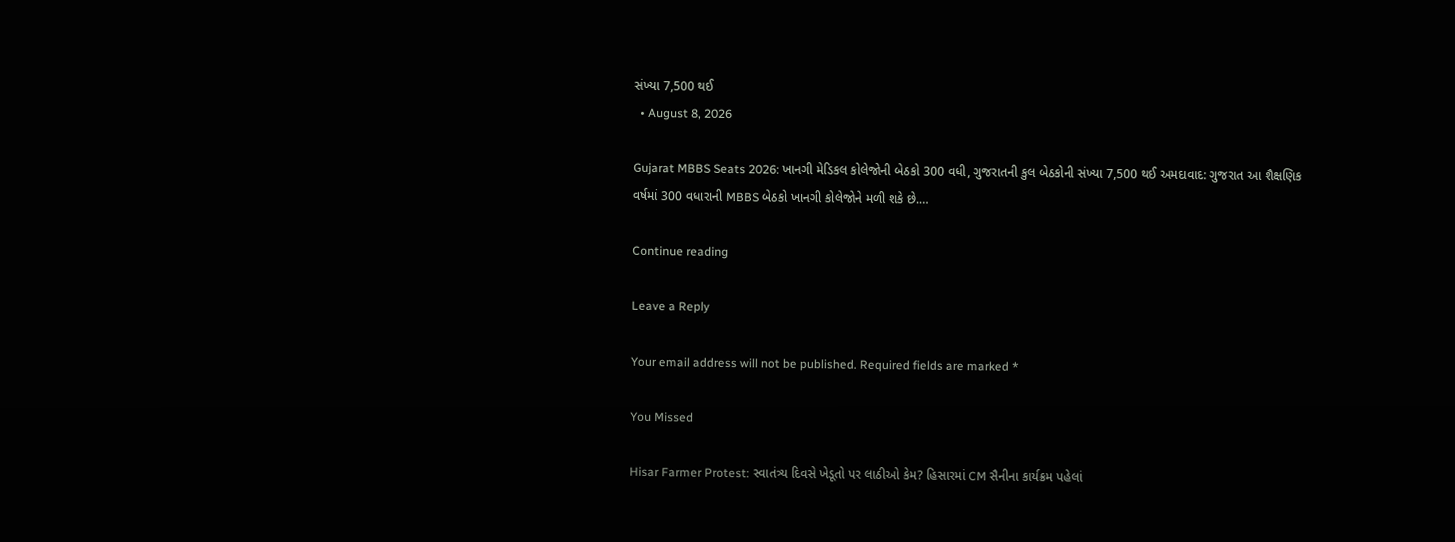સંખ્યા 7,500 થઈ
  • August 8, 2026

Gujarat MBBS Seats 2026: ખાનગી મેડિકલ કોલેજોની બેઠકો 300 વધી, ગુજરાતની કુલ બેઠકોની સંખ્યા 7,500 થઈ અમદાવાદ: ગુજરાત આ શૈક્ષણિક વર્ષમાં 300 વધારાની MBBS બેઠકો ખાનગી કોલેજોને મળી શકે છે.…

Continue reading

Leave a Reply

Your email address will not be published. Required fields are marked *

You Missed

Hisar Farmer Protest: સ્વાતંત્ર્ય દિવસે ખેડૂતો પર લાઠીઓ કેમ? હિસારમાં CM સૈનીના કાર્યક્રમ પહેલાં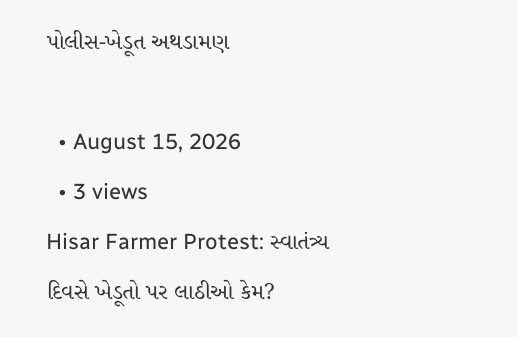પોલીસ-ખેડૂત અથડામણ

  • August 15, 2026
  • 3 views
Hisar Farmer Protest: સ્વાતંત્ર્ય દિવસે ખેડૂતો પર લાઠીઓ કેમ?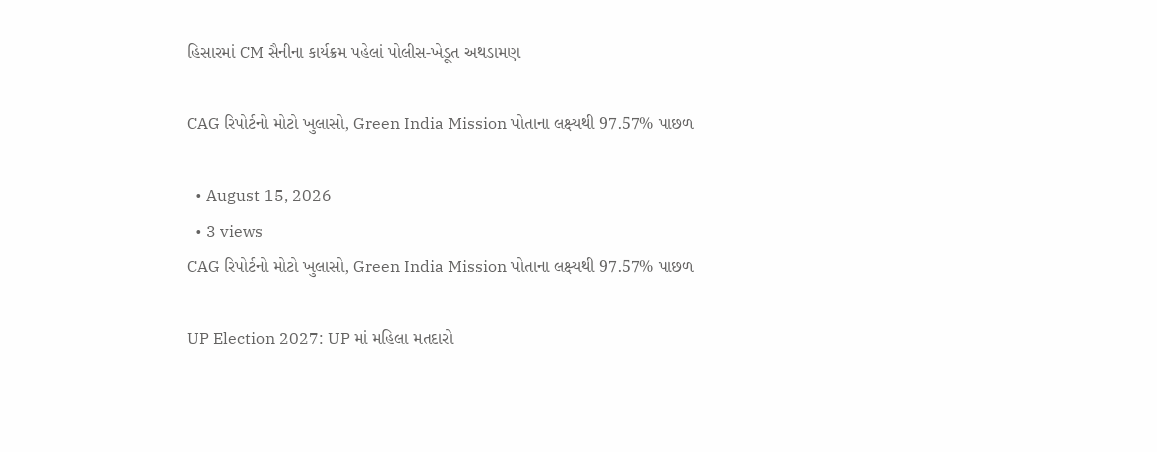હિસારમાં CM સૈનીના કાર્યક્રમ પહેલાં પોલીસ-ખેડૂત અથડામણ

CAG રિપોર્ટનો મોટો ખુલાસો, Green India Mission પોતાના લક્ષ્યથી 97.57% પાછળ

  • August 15, 2026
  • 3 views
CAG રિપોર્ટનો મોટો ખુલાસો, Green India Mission પોતાના લક્ષ્યથી 97.57% પાછળ

UP Election 2027: UP માં મહિલા મતદારો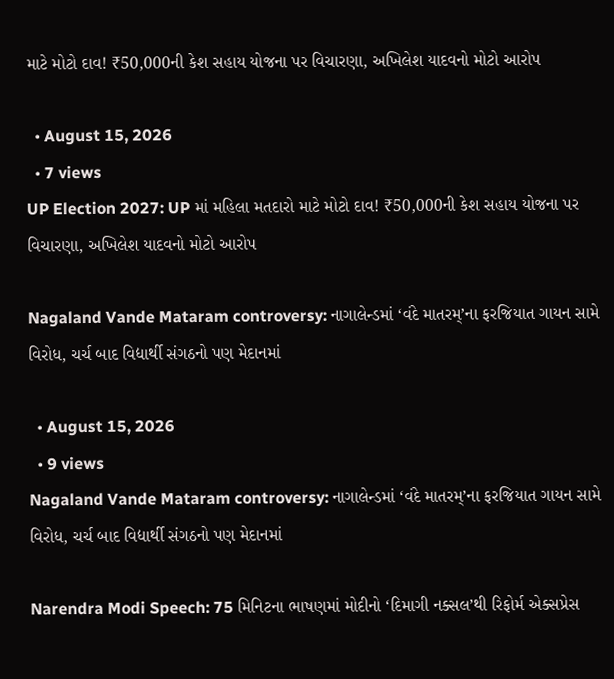માટે મોટો દાવ! ₹50,000ની કેશ સહાય યોજના પર વિચારણા, અખિલેશ યાદવનો મોટો આરોપ

  • August 15, 2026
  • 7 views
UP Election 2027: UP માં મહિલા મતદારો માટે મોટો દાવ! ₹50,000ની કેશ સહાય યોજના પર વિચારણા, અખિલેશ યાદવનો મોટો આરોપ

Nagaland Vande Mataram controversy: નાગાલેન્ડમાં ‘વંદે માતરમ્’ના ફરજિયાત ગાયન સામે વિરોધ, ચર્ચ બાદ વિદ્યાર્થી સંગઠનો પણ મેદાનમાં

  • August 15, 2026
  • 9 views
Nagaland Vande Mataram controversy: નાગાલેન્ડમાં ‘વંદે માતરમ્’ના ફરજિયાત ગાયન સામે વિરોધ, ચર્ચ બાદ વિદ્યાર્થી સંગઠનો પણ મેદાનમાં

Narendra Modi Speech: 75 મિનિટના ભાષણમાં મોદીનો ‘દિમાગી નક્સલ’થી રિફોર્મ એક્સપ્રેસ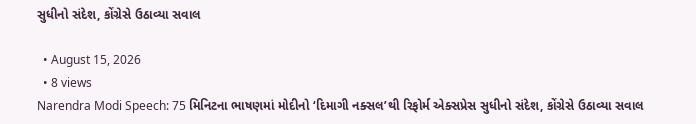સુધીનો સંદેશ, કોંગ્રેસે ઉઠાવ્યા સવાલ

  • August 15, 2026
  • 8 views
Narendra Modi Speech: 75 મિનિટના ભાષણમાં મોદીનો ‘દિમાગી નક્સલ’થી રિફોર્મ એક્સપ્રેસ સુધીનો સંદેશ, કોંગ્રેસે ઉઠાવ્યા સવાલ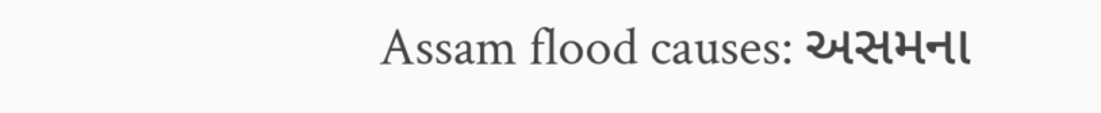Assam flood causes: અસમના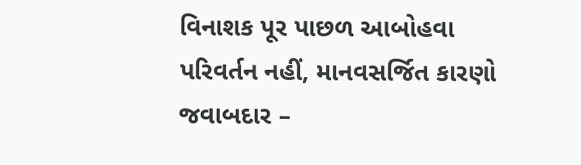વિનાશક પૂર પાછળ આબોહવા પરિવર્તન નહીં, માનવસર્જિત કારણો જવાબદાર –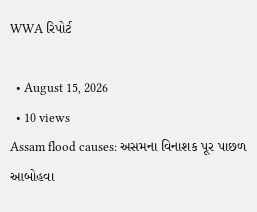WWA રિપોર્ટ

  • August 15, 2026
  • 10 views
Assam flood causes: અસમના વિનાશક પૂર પાછળ આબોહવા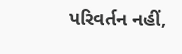પરિવર્તન નહીં,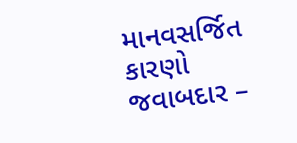માનવસર્જિત કારણો જવાબદાર –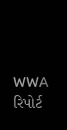WWA રિપોર્ટ